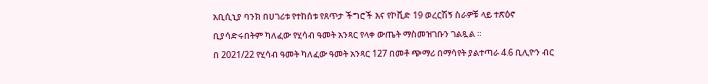አቢሲኒያ ባንክ በሀገሪቱ የተከሰቱ የጸጥታ ችግሮች እና የኮቪድ 19 ወረርሽኝ ስራዎቹ ላይ ተጽዕኖ ቢያሳድሩበትም ካለፈው የሂሳብ ዓመት አንጻር የላቀ ውጤት ማስመዝገቡን ገልጿል ።
በ 2021/22 የሂሳብ ዓመት ካለፈው ዓመት አንጻር 127 በመቶ ጭማሪ በማሳየት ያልተጣራ 4.6 ቢሊዮን ብር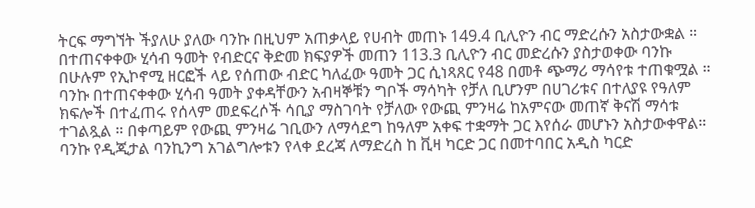ትርፍ ማግኘት ችያለሁ ያለው ባንኩ በዚህም አጠቃላይ የሀብት መጠኑ 149.4 ቢሊዮን ብር ማድረሱን አስታውቋል ።
በተጠናቀቀው ሂሳብ ዓመት የብድርና ቅድመ ክፍያዎች መጠን 113.3 ቢሊዮን ብር መድረሱን ያስታወቀው ባንኩ በሁሉም የኢኮኖሚ ዘርፎች ላይ የሰጠው ብድር ካለፈው ዓመት ጋር ሲነጻጸር የ48 በመቶ ጭማሪ ማሳየቱ ተጠቁሟል ።
ባንኩ በተጠናቀቀው ሂሳብ ዓመት ያቀዳቸውን አብዛኞቹን ግቦች ማሳካት የቻለ ቢሆንም በሀገሪቱና በተለያዩ የዓለም ክፍሎች በተፈጠሩ የሰላም መደፍረሶች ሳቢያ ማስገባት የቻለው የውጪ ምንዛሬ ከአምናው መጠኛ ቅናሽ ማሳቱ ተገልጿል ። በቀጣይም የውጪ ምንዛሬ ገቢውን ለማሳደግ ከዓለም አቀፍ ተቋማት ጋር እየሰራ መሆኑን አስታውቀዋል።
ባንኩ የዲጂታል ባንኪንግ አገልግሎቱን የላቀ ደረጃ ለማድረስ ከ ቪዛ ካርድ ጋር በመተባበር አዲስ ካርድ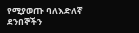የሚያወጡ ባለእድለኛ ደንበኞችን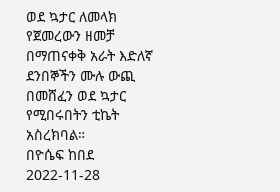ወደ ኳታር ለመላክ የጀመረውን ዘመቻ በማጠናቀቅ አራት እድለኛ ደንበኞችን ሙሉ ውጪ በመሸፈን ወደ ኳታር የሚበሩበትን ቲኬት አስረክባል።
በዮሴፍ ከበደ
2022-11-28